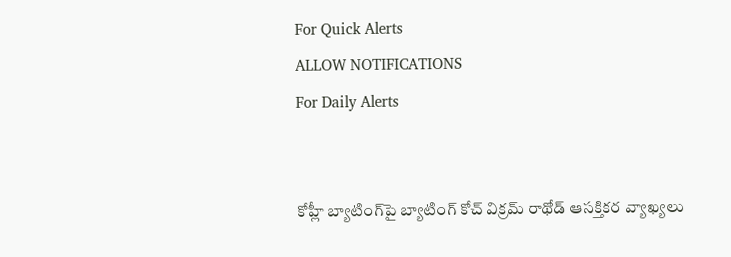For Quick Alerts
ALLOW NOTIFICATIONS
For Daily Alerts


కోహ్లీ బ్యాటింగ్‌పై బ్యాటింగ్ కోచ్ విక్ర‌మ్ రాథోడ్‌ ఆస‌క్తిక‌ర వ్యాఖ్య‌లు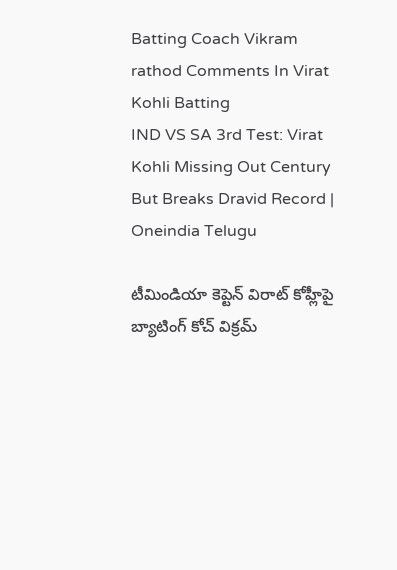Batting Coach Vikram rathod Comments In Virat Kohli Batting
IND VS SA 3rd Test: Virat Kohli Missing Out Century But Breaks Dravid Record | Oneindia Telugu

టీమిండియా కెప్టెన్ విరాట్ కోహ్లీపై బ్యాటింగ్ కోచ్ విక్ర‌మ్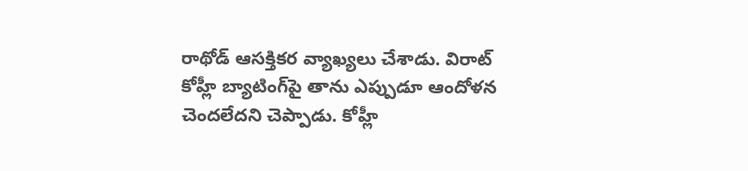రాథోడ్ ఆస‌క్తిక‌ర వ్యాఖ్యలు చేశాడు. విరాట్ కోహ్లీ బ్యాటింగ్‌పై తాను ఎప్పుడూ ఆందోళ‌న చెంద‌లేద‌ని చెప్పాడు. కోహ్లీ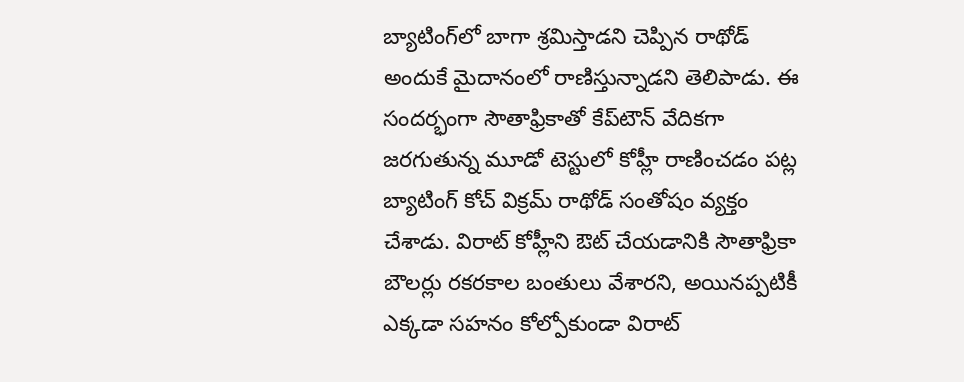బ్యాటింగ్‌లో బాగా శ్ర‌మిస్తాడ‌ని చెప్పిన రాథోడ్ అందుకే మైదానంలో రాణిస్తున్నాడ‌ని తెలిపాడు. ఈ సంద‌ర్భంగా సౌతాఫ్రికాతో కేప్‌టౌన్ వేదిక‌గా జ‌ర‌గుతున్న మూడో టెస్టులో కోహ్లీ రాణించ‌డం ప‌ట్ల బ్యాటింగ్ కోచ్ విక్ర‌మ్ రాథోడ్ సంతోషం వ్య‌క్తం చేశాడు. విరాట్ కోహ్లీని ఔట్ చేయ‌డానికి సౌతాఫ్రికా బౌల‌ర్లు ర‌క‌ర‌కాల బంతులు వేశార‌ని, అయినప్ప‌టికీ ఎక్క‌డా స‌హ‌నం కోల్పోకుండా విరాట్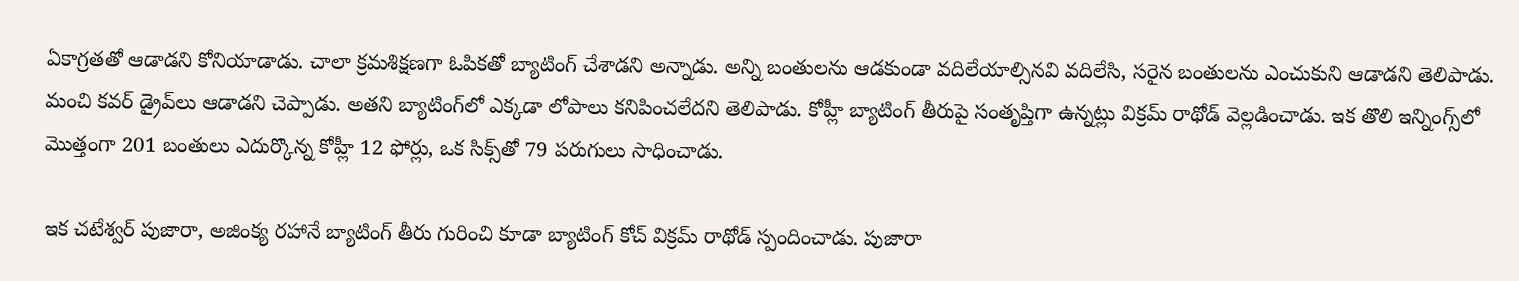ఏకాగ్ర‌త‌తో ఆడాడ‌ని కోనియాడాడు. చాలా క్ర‌మశిక్ష‌ణ‌గా ఓపిక‌తో బ్యాటింగ్ చేశాడ‌ని అన్నాడు. అన్ని బంతుల‌ను ఆడ‌కుండా వ‌దిలేయాల్సిన‌వి వ‌దిలేసి, స‌రైన బంతుల‌ను ఎంచుకుని ఆడాడని తెలిపాడు. మంచి క‌వ‌ర్ డ్రైవ్‌లు ఆడాడ‌ని చెప్పాడు. అత‌ని బ్యాటింగ్‌లో ఎక్క‌డా లోపాలు కనిపించ‌లేద‌ని తెలిపాడు. కోహ్లీ బ్యాటింగ్ తీరుపై సంతృప్తిగా ఉన్నట్లు విక్ర‌మ్ రాథోడ్ వెల్ల‌డించాడు. ఇక తొలి ఇన్నింగ్స్‌లో మొత్తంగా 201 బంతులు ఎదుర్కొన్న కోహ్లీ 12 ఫోర్లు, ఒక సిక్స్‌తో 79 ప‌రుగులు సాధించాడు.

ఇక చటేశ్వ‌ర్ పుజారా, అజింక్య ర‌హానే బ్యాటింగ్ తీరు గురించి కూడా బ్యాటింగ్ కోచ్ విక్ర‌మ్ రాథోడ్ స్పందించాడు. పుజారా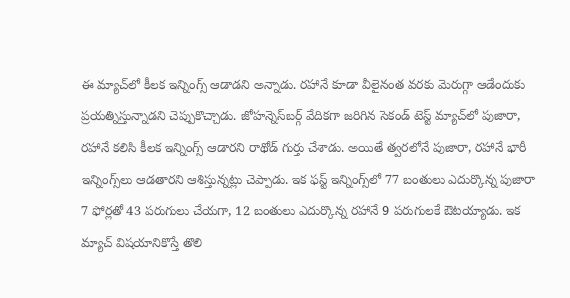ఈ మ్యాచ్‌లో కీల‌క ఇన్నింగ్స్ ఆడాడ‌ని అన్నాడు. ర‌హానే కూడా వీలైనంత వ‌ర‌కు మెరుగ్గా ఆడేందుకు ప్ర‌య‌త్నిస్తున్నాడ‌ని చెప్పుకొచ్చాడు. జోహ‌న్నెస్‌బ‌ర్గ్ వేదిక‌గా జ‌రిగిన‌ సెకండ్ టెస్ట్ మ్యాచ్‌లో పుజారా, ర‌హానే క‌లిసి కీల‌క ఇన్నింగ్స్ ఆడార‌ని రాథోడ్ గుర్తు చేశాడు. అయితే త్వ‌ర‌లోనే పుజారా, ర‌హానే భారీ ఇన్నింగ్స్‌లు ఆడ‌తార‌ని ఆశిస్తున్న‌ట్లు చెప్పాడు. ఇక ఫ‌స్ట్ ఇన్నింగ్స్‌లో 77 బంతులు ఎదుర్కొన్న పుజారా 7 ఫోర్ల‌తో 43 ప‌రుగులు చేయ‌గా, 12 బంతులు ఎదుర్కొన్న ర‌హానే 9 ప‌రుగుల‌కే ఔట‌య్యాడు. ఇక మ్యాచ్ విష‌యానికొస్తే తొలి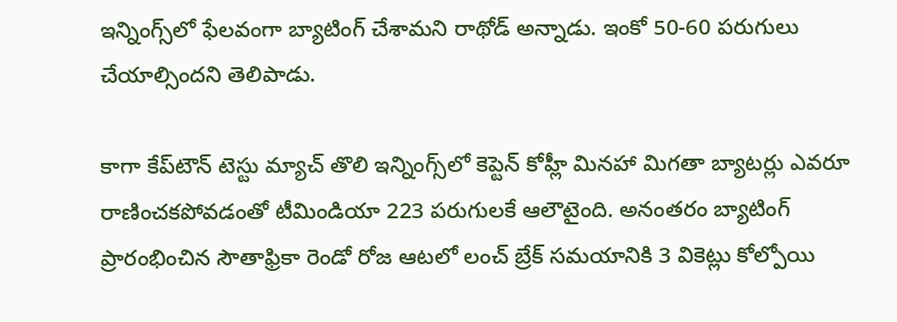ఇన్నింగ్స్‌లో ఫేల‌వంగా బ్యాటింగ్ చేశామ‌ని రాథోడ్ అన్నాడు. ఇంకో 50-60 ప‌రుగులు చేయాల్సింద‌ని తెలిపాడు.

కాగా కేప్‌టౌన్ టెస్టు మ్యాచ్ తొలి ఇన్నింగ్స్‌లో కెప్టెన్ కోహ్లీ మిన‌హా మిగ‌తా బ్యాట‌ర్లు ఎవ‌రూ రాణించ‌క‌పోవ‌డంతో టీమిండియా 223 ప‌రుగుల‌కే ఆలౌటైంది. అనంత‌రం బ్యాటింగ్ ప్రారంభించిన సౌతాఫ్రికా రెండో రోజ ఆట‌లో లంచ్ బ్రేక్ స‌మ‌యానికి 3 వికెట్లు కోల్పోయి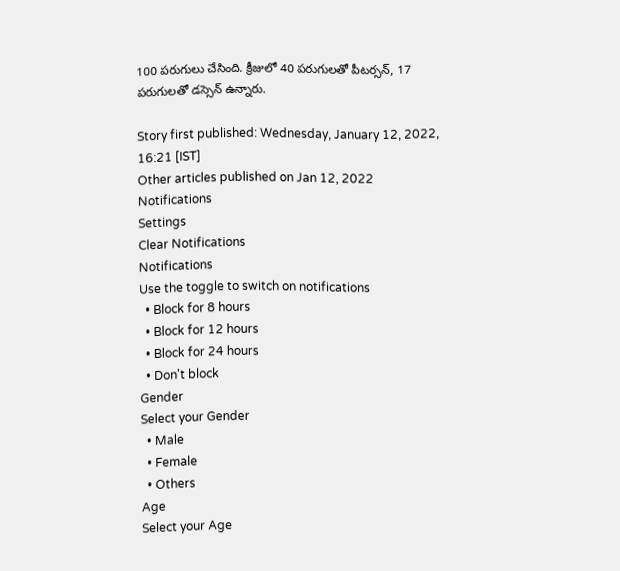100 ప‌రుగులు చేసింది. క్రీజులో 40 ప‌రుగుల‌తో పీట‌ర్సన్‌, 17 ప‌రుగుల‌తో డ‌స్సెన్ ఉన్నారు.

Story first published: Wednesday, January 12, 2022, 16:21 [IST]
Other articles published on Jan 12, 2022
Notifications
Settings
Clear Notifications
Notifications
Use the toggle to switch on notifications
  • Block for 8 hours
  • Block for 12 hours
  • Block for 24 hours
  • Don't block
Gender
Select your Gender
  • Male
  • Female
  • Others
Age
Select your Age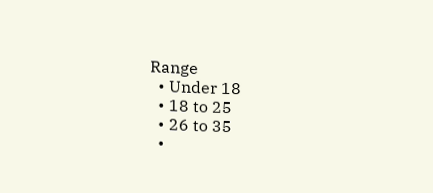Range
  • Under 18
  • 18 to 25
  • 26 to 35
  •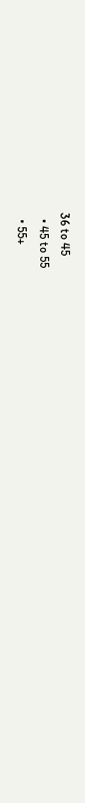36 to 45
  • 45 to 55
  • 55+